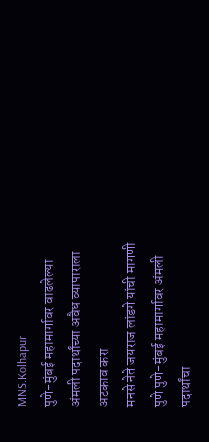MNS.Kolhapur
पुणे-मुंबई महामार्गावर वाढलेल्या
अंमली पदार्थांच्या अवैध व्यापाराला अटकाव करा
मनसे नेते जयराज लांडगे यांची मागणी
पुणे पुणे-मुंबई महामार्गावर अंमली पदार्थांचा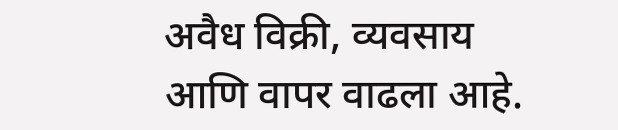अवैध विक्री, व्यवसाय आणि वापर वाढला आहे.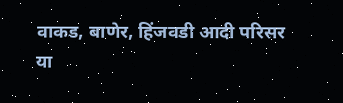वाकड, बाणेर, हिंजवडी आदी परिसर या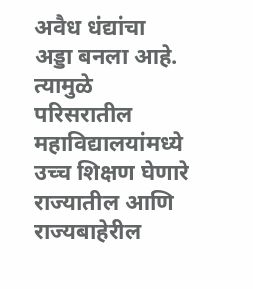अवैध धंद्यांचा अड्डा बनला आहे. त्यामुळे परिसरातील महाविद्यालयांमध्ये उच्च शिक्षण घेणारे राज्यातील आणि राज्यबाहेरील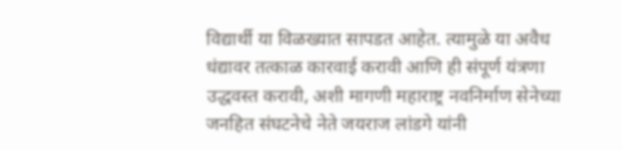विद्यार्थी या विळख्यात सापडत आहेत. त्यामुळे या अवैध धंद्यावर तत्काळ कारवाई करावी आणि ही संपूर्ण यंत्रणा उद्धवस्त करावी, अशी मागणी महाराष्ट्र नवनिर्माण सेनेच्या जनहित संघटनेचे नेते जयराज लांडगे यांनी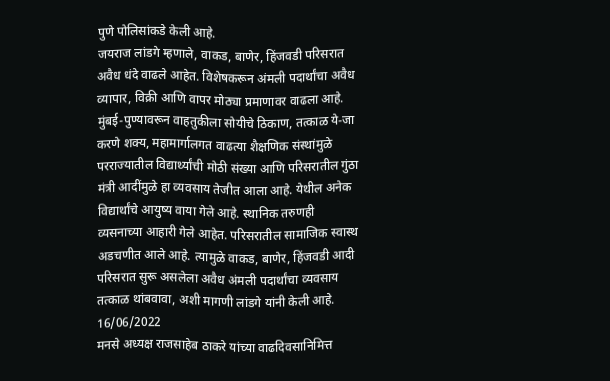पुणे पोलिसांकडे केली आहे.
जयराज लांडगे म्हणाले, वाकड, बाणेर, हिंजवडी परिसरात अवैध धंदे वाढले आहेत. विशेषकरून अंमली पदार्थांचा अवैध व्यापार, विक्री आणि वापर मोठ्या प्रमाणावर वाढला आहे. मुंबई-पुण्यावरून वाहतुकीला सोयीचे ठिकाण, तत्काळ ये-जा करणे शक्य, महामार्गालगत वाढत्या शैक्षणिक संस्थांमुळे परराज्यातील विद्यार्थ्यांची मोठी संख्या आणि परिसरातील गुंठा मंत्री आदींमुळे हा व्यवसाय तेजीत आला आहे. येथील अनेक विद्यार्थांचे आयुष्य वाया गेले आहे. स्थानिक तरुणही व्यसनाच्या आहारी गेले आहेत. परिसरातील सामाजिक स्वास्थ अडचणीत आले आहे. त्यामुळे वाकड, बाणेर, हिंजवडी आदी परिसरात सुरू असलेला अवैध अंमली पदार्थांचा व्यवसाय तत्काळ थांबवावा, अशी मागणी लांडगे यांनी केली आहे.
16/06/2022
मनसे अध्यक्ष राजसाहेब ठाकरे यांच्या वाढदिवसानिमित्त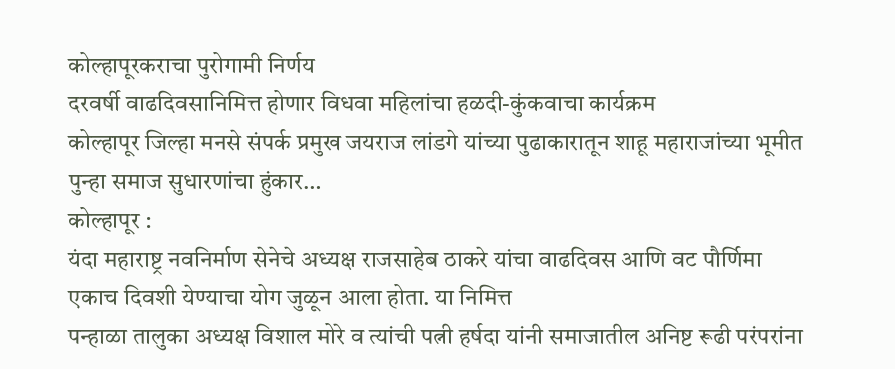कोल्हापूरकराचा पुरोगामी निर्णय
दरवर्षी वाढदिवसानिमित्त होणार विधवा महिलांचा हळदी-कुंकवाचा कार्यक्रम
कोल्हापूर जिल्हा मनसे संपर्क प्रमुख जयराज लांडगे यांच्या पुढाकारातून शाहू महाराजांच्या भूमीत पुन्हा समाज सुधारणांचा हुंकार…
कोल्हापूर :
यंदा महाराष्ट्र नवनिर्माण सेनेचे अध्यक्ष राजसाहेब ठाकरे यांचा वाढदिवस आणि वट पौर्णिमा एकाच दिवशी येण्याचा योग जुळून आला होता. या निमित्त
पन्हाळा तालुका अध्यक्ष विशाल मोरे व त्यांची पत्नी हर्षदा यांनी समाजातील अनिष्ट रूढी परंपरांना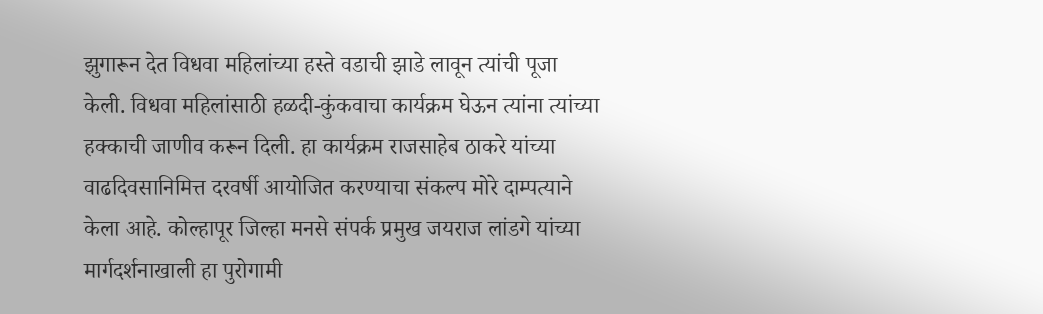झुगारून देत विधवा महिलांच्या हस्ते वडाची झाडे लावून त्यांची पूजा केली. विधवा महिलांसाठी हळदी-कुंकवाचा कार्यक्रम घेऊन त्यांना त्यांच्या हक्काची जाणीव करून दिली. हा कार्यक्रम राजसाहेब ठाकरे यांच्या वाढदिवसानिमित्त दरवर्षी आयोजित करण्याचा संकल्प मोरे दाम्पत्याने केला आहे. कोल्हापूर जिल्हा मनसे संपर्क प्रमुख जयराज लांडगे यांच्या मार्गदर्शनाखाली हा पुरोगामी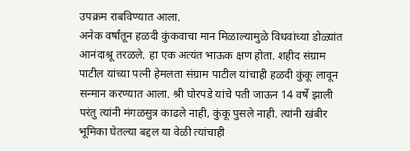उपक्रम राबविण्यात आला.
अनेक वर्षांतून हळदी कुंकवाचा मान मिळाल्यामुळे विधवांच्या डोळ्यांत आनंदाश्रू तरळले. हा एक अत्यंत भाऊक क्षण होता. शहीद संग्राम पाटील यांच्या पत्नी हेमलता संग्राम पाटील यांचाही हळदी कुंकू लावून सन्मान करण्यात आला. श्री घोरपडे यांचे पती जाऊन 14 वर्षे झाली परंतु त्यांनी मंगळसुत्र काढले नाही, कुंकू पुसले नाही. त्यांनी खंबीर भूमिका घेतल्या बद्दल या वेळी त्यांचाही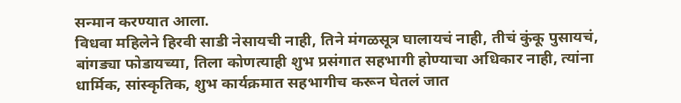सन्मान करण्यात आला.
विधवा महिलेने हिरवी साडी नेसायची नाही, तिने मंगळसूत्र घालायचं नाही, तीचं कुंकू पुसायचं, बांगड्या फोडायच्या, तिला कोणत्याही शुभ प्रसंगात सहभागी होण्याचा अधिकार नाही, त्यांना धार्मिक, सांस्कृतिक, शुभ कार्यक्रमात सहभागीच करून घेतलं जात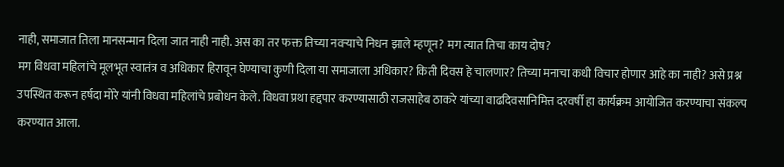नाही, समाजात तिला मानसन्मान दिला जात नाही नाही. अस का तर फक्त तिच्या नवऱ्याचे निधन झाले म्हणून? मग त्यात तिचा काय दोष?
मग विधवा महिलांचे मूलभूत स्वातंत्र व अधिकार हिरावून घेण्याचा कुणी दिला या समाजाला अधिकार? किती दिवस हे चालणार? तिच्या मनाचा कधी विचार होणार आहे का नाही? असे प्रश्न उपस्थित करून हर्षदा मोरे यांनी विधवा महिलांचे प्रबोधन केले. विधवा प्रथा हद्दपार करण्यासाठी राजसाहेब ठाकरे यांच्या वाढदिवसानिमित्त दरवर्षी हा कार्यक्रम आयोजित करण्याचा संकल्प करण्यात आला.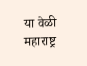या वेळी महाराष्ट्र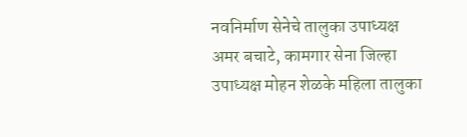नवनिर्माण सेनेचे तालुका उपाध्यक्ष अमर बचाटे, कामगार सेना जिल्हा उपाध्यक्ष मोहन शेळके महिला तालुका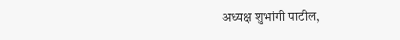अध्यक्ष शुभांगी पाटील,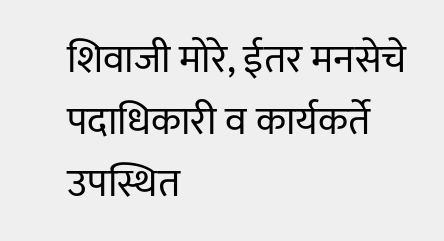शिवाजी मोरे, ईतर मनसेचे पदाधिकारी व कार्यकर्ते उपस्थित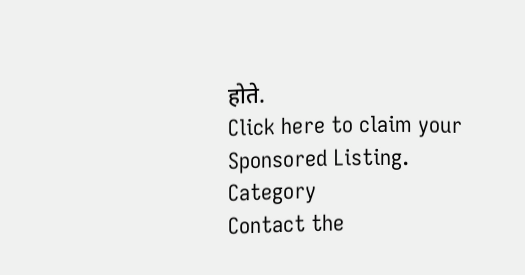होते.
Click here to claim your Sponsored Listing.
Category
Contact the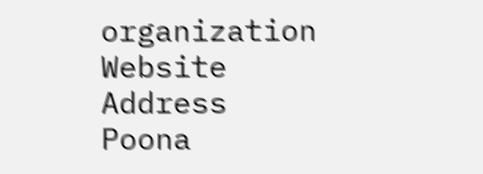organization
Website
Address
Poona